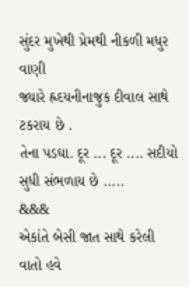સુંદર મુખેથી પ્રેમથી નીકળી મધુર વાણી
જ્યારે હ્રદયનીનાજુક દીવાલ સાથે ટકરાય છે .
તેના પડઘા. દૂર ... દૂર .... સદીયો સુધી સંભળાય છે .....
&&&
એકાંતે બેસી જાત સાથે કરેલી વાતો હવે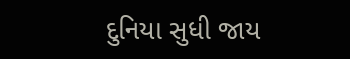દુનિયા સુધી જાય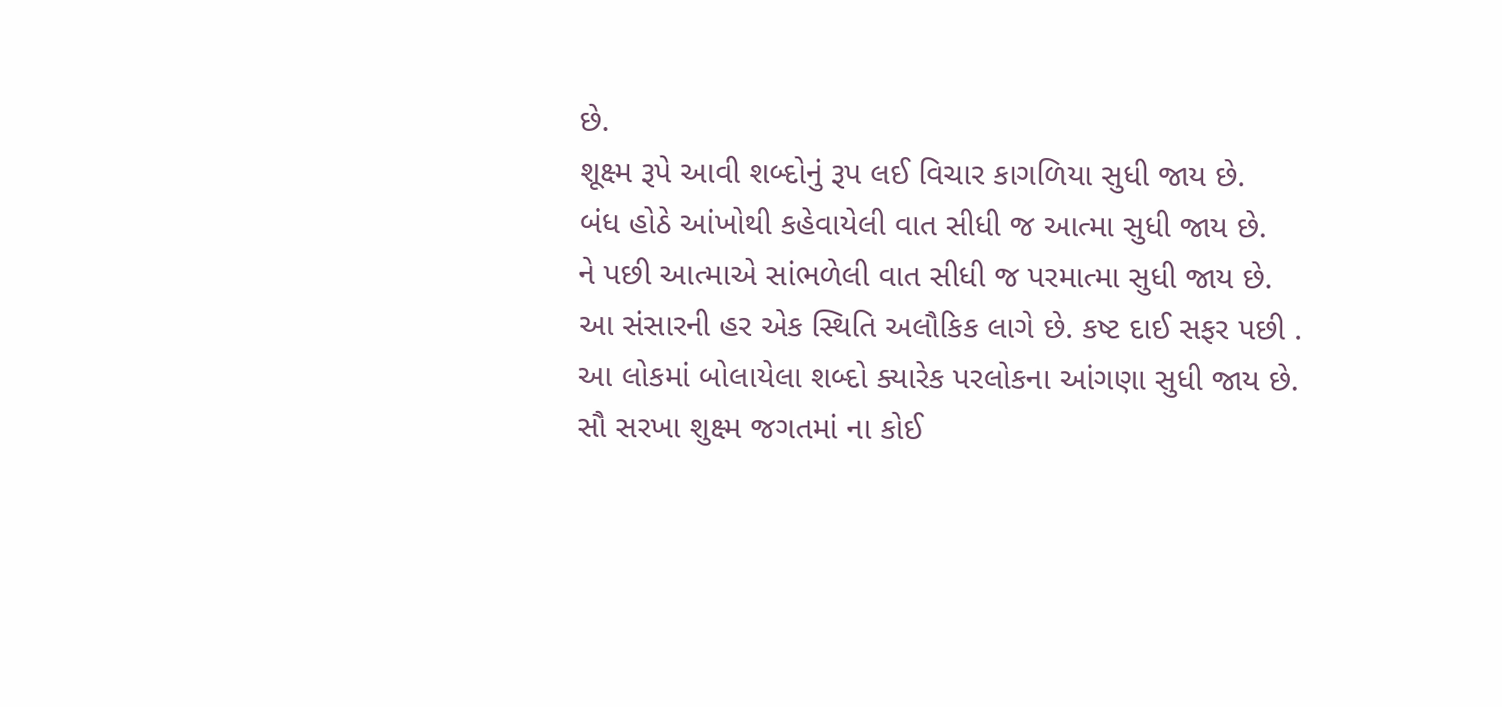છે.
શૂક્ષ્મ રૂપે આવી શબ્દોનું રૂપ લઈ વિચાર કાગળિયા સુધી જાય છે.
બંધ હોઠે આંખોથી કહેવાયેલી વાત સીધી જ આત્મા સુધી જાય છે.
ને પછી આત્માએ સાંભળેલી વાત સીધી જ પરમાત્મા સુધી જાય છે.
આ સંસારની હર એક સ્થિતિ અલૌકિક લાગે છે. કષ્ટ દાઈ સફર પછી .
આ લોકમાં બોલાયેલા શબ્દો ક્યારેક પરલોકના આંગણા સુધી જાય છે.
સૌ સરખા શુક્ષ્મ જગતમાં ના કોઈ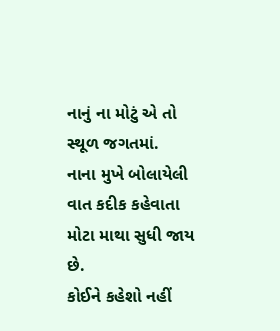નાનું ના મોટું એ તો સ્થૂળ જગતમાં.
નાના મુખે બોલાયેલી વાત કદીક કહેવાતા મોટા માથા સુધી જાય છે.
કોઈને કહેશો નહીં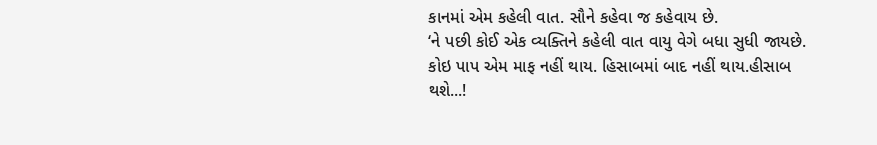કાનમાં એમ કહેલી વાત. સૌને કહેવા જ કહેવાય છે.
‘ને પછી કોઈ એક વ્યક્તિને કહેલી વાત વાયુ વેગે બધા સુધી જાયછે.
કોઇ પાપ એમ માફ નહીં થાય. હિસાબમાં બાદ નહીં થાય.હીસાબ થશે...!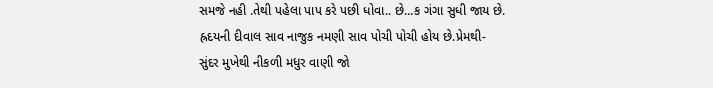સમજે નહી .તેથી પહેલા પાપ કરે પછી ધોવા.. છે...ક ગંગા સુધી જાય છે.
હ્રદયની દીવાલ સાવ નાજુક નમણી સાવ પોચી પોચી હોય છે.પ્રેમથી-
સુંદર મુખેથી નીકળી મધુર વાણી જો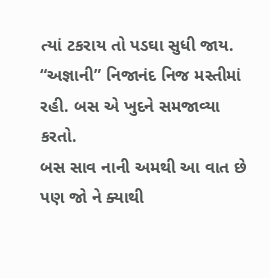ત્યાં ટકરાય તો પડઘા સુધી જાય.
“અજ્ઞાની” નિજાનંદ નિજ મસ્તીમાં રહી. બસ એ ખુદને સમજાવ્યા કરતો.
બસ સાવ નાની અમથી આ વાત છે પણ જો ને ક્યાથી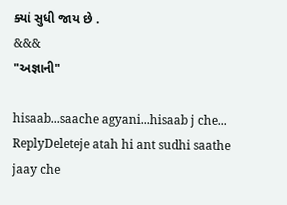ક્યાં સુધી જાય છે .
&&&
"અજ્ઞાની"

hisaab...saache agyani...hisaab j che...
ReplyDeleteje atah hi ant sudhi saathe jaay che